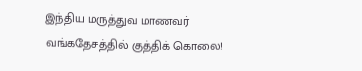இந்திய மருத்துவ மாணவர் வங்கதேசத்தில் குத்திக் கொலை!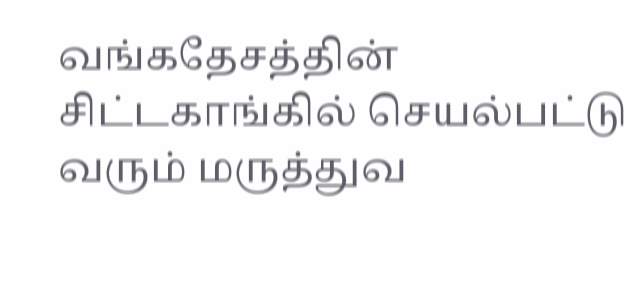வங்கதேசத்தின் சிட்டகாங்கில் செயல்பட்டு வரும் மருத்துவ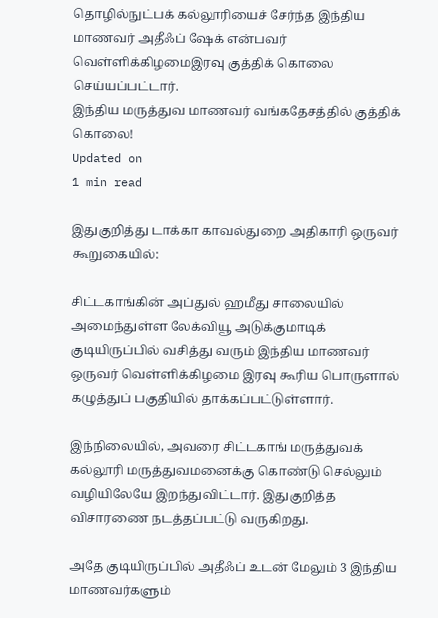தொழில்நுட்பக் கல்லூரியைச் சேர்ந்த இந்திய மாணவர் அதீஃப் ஷேக் என்பவர் வெள்ளிக்கிழமைஇரவு குத்திக் கொலை செய்யப்பட்டார்.
இந்திய மருத்துவ மாணவர் வங்கதேசத்தில் குத்திக் கொலை!
Updated on
1 min read

இதுகுறித்து டாக்கா காவல்துறை அதிகாரி ஒருவர் கூறுகையில்:

சிட்டகாங்கின் அப்துல் ஹமீது சாலையில் அமைந்துள்ள லேக்வியூ அடுக்குமாடிக் குடியிருப்பில் வசித்து வரும் இந்திய மாணவர் ஒருவர் வெள்ளிக்கிழமை இரவு கூரிய பொருளால் கழுத்துப் பகுதியில் தாக்கப்பட்டுள்ளார்.

இந்நிலையில், அவரை சிட்டகாங் மருத்துவக் கல்லூரி மருத்துவமனைக்கு கொண்டு செல்லும் வழியிலேயே இறந்துவிட்டார். இதுகுறித்த விசாரணை நடத்தப்பட்டு வருகிறது.

அதே குடியிருப்பில் அதீஃப் உடன் மேலும் 3 இந்திய மாணவர்களும்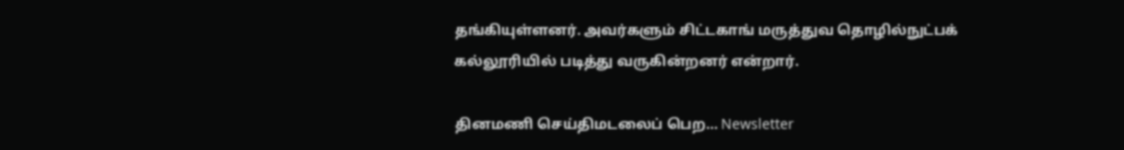தங்கியுள்ளனர். அவர்களும் சிட்டகாங் மருத்துவ தொழில்நுட்பக் கல்லூரியில் படித்து வருகின்றனர் என்றார்.

தினமணி செய்திமடலைப் பெற... Newsletter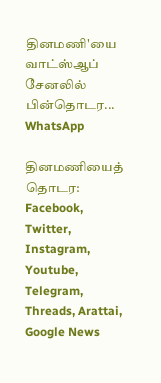தினமணி'யை வாட்ஸ்ஆப் சேனலில் பின்தொடர... WhatsApp

தினமணியைத் தொடர: Facebook, Twitter, Instagram, Youtube, Telegram, Threads, Arattai, Google News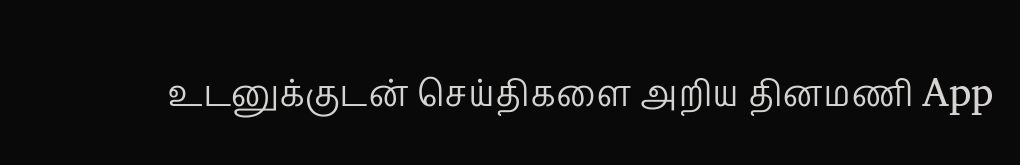உடனுக்குடன் செய்திகளை அறிய தினமணி App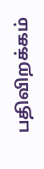பதிவிறக்கம்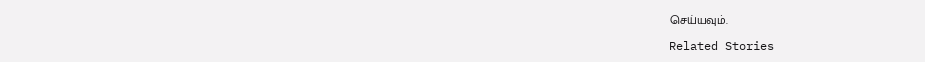செய்யவும்.

Related Stories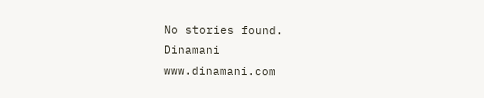No stories found.
Dinamani
www.dinamani.com